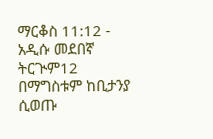ማርቆስ 11:12 - አዲሱ መደበኛ ትርጒም12 በማግስቱም ከቢታንያ ሲወጡ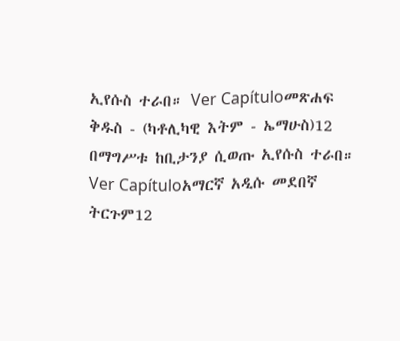ኢየሱስ ተራበ። Ver Capítuloመጽሐፍ ቅዱስ - (ካቶሊካዊ እትም - ኤማሁስ)12 በማግሥቱ ከቢታንያ ሲወጡ ኢየሱስ ተራበ። Ver Capítuloአማርኛ አዲሱ መደበኛ ትርጉም12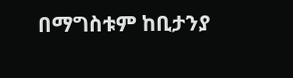በማግስቱም ከቢታንያ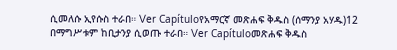ሲመለሱ ኢየሱስ ተራበ። Ver Capítuloየአማርኛ መጽሐፍ ቅዱስ (ሰማንያ አሃዱ)12 በማግሥቱም ከቢታንያ ሲወጡ ተራበ። Ver Capítuloመጽሐፍ ቅዱስ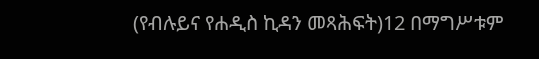(የብሉይና የሐዲስ ኪዳን መጻሕፍት)12 በማግሥቱም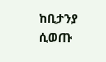ከቢታንያ ሲወጡ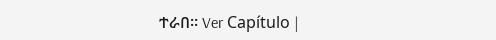ተራበ። Ver Capítulo |